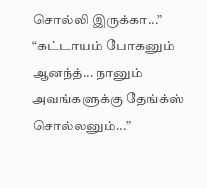சொல்லி இருக்கா...”
“கட்டாயம் போகனும் ஆனந்த்... நானும் அவங்களுக்கு தேங்க்ஸ் சொல்லனும்...”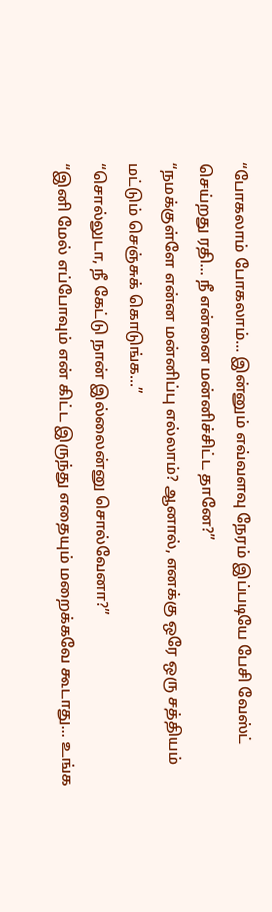“போகலாம் போகலாம்... இன்னும் எவ்வளவு நேரம் இப்படியே பேசி வேஸ்ட் செய்றது ரதி... நீ என்னை மன்னிச்சிட்ட தானே?”
“நமக்குள்ளே என்ன மன்னிப்பு எல்லாம்? ஆனால், எனக்கு ஒரே ஒரு சத்தியம் மட்டும் செஞ்சுக் கொடுங்க...”
“சொல்லுடா, நீ கேட்டு நான் இல்லைன்னு சொல்வேனா?”
“இனி மேல் எப்போவும் என் கிட்ட இருந்து எதையும் மறைக்கவே கூடாது... உங்க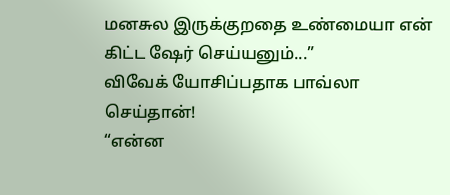மனசுல இருக்குறதை உண்மையா என் கிட்ட ஷேர் செய்யனும்...”
விவேக் யோசிப்பதாக பாவ்லா செய்தான்!
“என்ன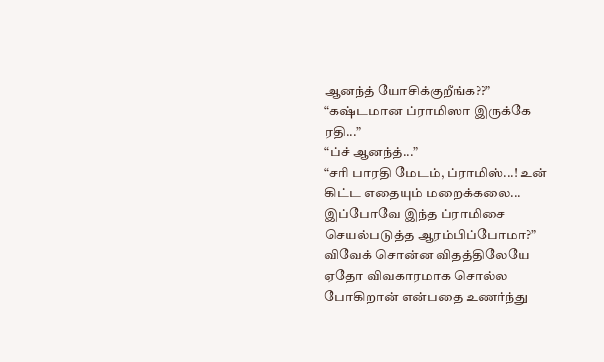ஆனந்த் யோசிக்குறீங்க??”
“கஷ்டமான ப்ராமிஸா இருக்கே ரதி...”
“ப்ச் ஆனந்த்...”
“சரி பாரதி மேடம், ப்ராமிஸ்...! உன் கிட்ட எதையும் மறைக்கலை... இப்போவே இந்த ப்ராமிசை செயல்படுத்த ஆரம்பிப்போமா?”
விவேக் சொன்ன விதத்திலேயே ஏதோ விவகாரமாக சொல்ல போகிறான் என்பதை உணர்ந்து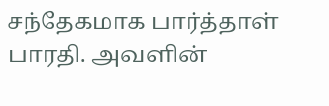சந்தேகமாக பார்த்தாள் பாரதி. அவளின்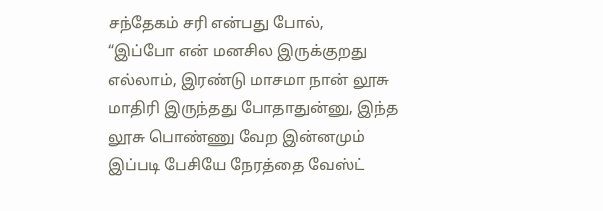சந்தேகம் சரி என்பது போல்,
“இப்போ என் மனசில இருக்குறது எல்லாம், இரண்டு மாசமா நான் லூசு மாதிரி இருந்தது போதாதுன்னு, இந்த லூசு பொண்ணு வேற இன்னமும் இப்படி பேசியே நேரத்தை வேஸ்ட்